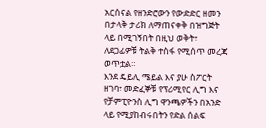አርሰናል የዘንድሮውን የውድድር ዘመን በታላቅ ታሪክ ለማጠናቀቅ በዝግጅት ላይ በሚገኝበት በዚህ ወቅት፣ ለደጋፊዎቹ ትልቅ ተስፋ የሚሰጥ መረጃ ወጥቷል።
እንደ ዴይሊ ሜይል እና ያሁ ስፖርት ዘገባ፣ መድፈኞቹ የፕሪሚየር ሊግ እና የቻምፒዮንስ ሊግ ዋንጫዎችን በአንድ ላይ የሚያከብሩበትን የድል ሰልፍ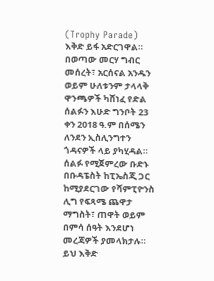(Trophy Parade) እቅድ ይፋ አድርገዋል።
በወጣው መርሃ ግብር መሰረት፣ አርሰናል አንዱን ወይም ሁለቱንም ታላላቅ ዋንጫዎች ካሸነፈ የድል ሰልፉን እሁድ ግንቦት 23 ቀን 2018 ዓ.ም በሰሜን ለንደን ኢስሊንግተን ጎዳናዎች ላይ ያካሂዳል።
ሰልፉ የሚጀምረው ቡድኑ በቡዳፔስት ከፒኤስጂ ጋር ከሚያደርገው የሻምፒዮንስ ሊግ የፍጻሜ ጨዋታ ማግስት፣ ጠዋት ወይም በምሳ ሰዓት እንደሆነ መረጃዎች ያመላክታሉ።
ይህ እቅድ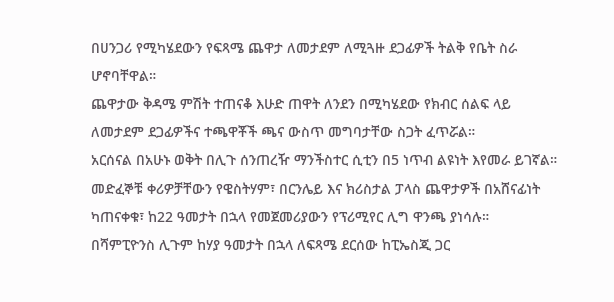በሀንጋሪ የሚካሄደውን የፍጻሜ ጨዋታ ለመታደም ለሚጓዙ ደጋፊዎች ትልቅ የቤት ስራ ሆኖባቸዋል።
ጨዋታው ቅዳሜ ምሽት ተጠናቆ እሁድ ጠዋት ለንደን በሚካሄደው የክብር ሰልፍ ላይ ለመታደም ደጋፊዎችና ተጫዋቾች ጫና ውስጥ መግባታቸው ስጋት ፈጥሯል።
አርሰናል በአሁኑ ወቅት በሊጉ ሰንጠረዥ ማንችስተር ሲቲን በ5 ነጥብ ልዩነት እየመራ ይገኛል። መድፈኞቹ ቀሪዎቻቸውን የዌስትሃም፣ በርንሌይ እና ክሪስታል ፓላስ ጨዋታዎች በአሸናፊነት ካጠናቀቁ፣ ከ22 ዓመታት በኋላ የመጀመሪያውን የፕሪሚየር ሊግ ዋንጫ ያነሳሉ።
በሻምፒዮንስ ሊጉም ከሃያ ዓመታት በኋላ ለፍጻሜ ደርሰው ከፒኤስጂ ጋር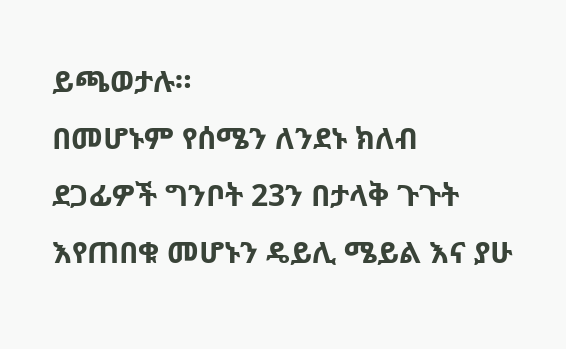ይጫወታሉ።
በመሆኑም የሰሜን ለንደኑ ክለብ ደጋፊዎች ግንቦት 23ን በታላቅ ጉጉት እየጠበቁ መሆኑን ዴይሊ ሜይል እና ያሁ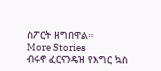ስፖርት ዘግበዋል።
More Stories
ብሩኖ ፈርናንዴዝ የእግር ኳስ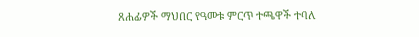ጸሐፊዎች ማህበር የዓመቱ ምርጥ ተጫዋች ተባለ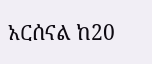አርሰናል ከ20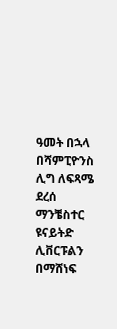ዓመት በኋላ በሻምፒዮንስ ሊግ ለፍጻሜ ደረሰ
ማንቼስተር ዩናይትድ ሊቨርፑልን በማሸነፍ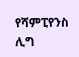የሻምፒየንስ ሊግ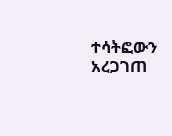ተሳትፎውን አረጋገጠ